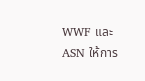WWF และ ASN ให้การ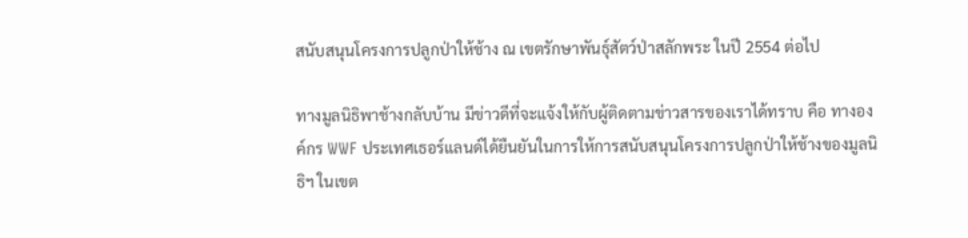สนับสนุนโครงการปลูกป่าให้ช้าง ณ เขตรักษาพันธุ์สัตว์ป่าสลักพระ ในปี 2554 ต่อไป

ทางมูลนิธิพาช้างกลับบ้าน มีข่าวดีที่จะแจ้งให้กับผู้ติดตามข่าวสารของเราได้ทราบ คือ ทางองค์กร WWF ประเทศเธอร์แลนด์ได้ยืนยันในการให้การสนับสนุนโครงการปลูกป่าให้ช้างของมูลนิธิฯ ในเขต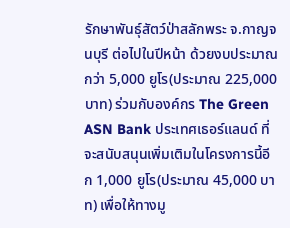รักษาพันธุ์สัตว์ป่าสลักพระ จ.กาญจนบุรี ต่อไปในปีหน้า ด้วยงบประมาณกว่า 5,000 ยูโร(ประมาณ 225,000 บาท) ร่วมกับองค์กร The Green ASN Bank ประเทศเธอร์แลนด์ ที่จะสนับสนุนเพิ่มเติมในโครงการนี้อีก 1,000 ยูโร(ประมาณ 45,000 บาท) เพื่อให้ทางมู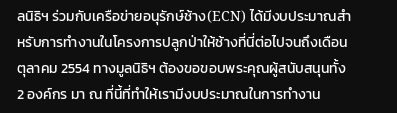ลนิธิฯ ร่วมกับเครือข่ายอนุรักษ์ช้าง(ECN) ได้มีงบประมาณสำหรับการทำงานในโครงการปลูกป่าให้ช้างที่นี่ต่อไปจนถึงเดือนตุลาคม 2554 ทางมูลนิธิฯ ต้องขอขอบพระคุณผู้สนับสนุนทั้ง 2 องค์กร มา ณ ที่นี้ที่ทำให้เรามีงบประมาณในการทำงาน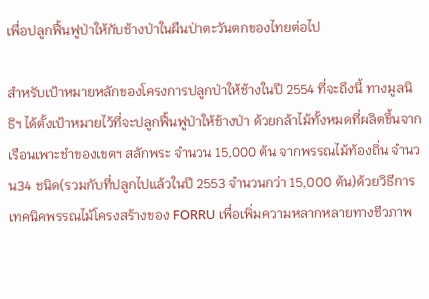เพื่อปลูกฟื้นฟูป่าให้กับช้างป่าในผืนป่าตะวันตกของไทยต่อไป

สำหรับเป้าหมายหลักของโครงการปลูกป่าให้ช้างในปี 2554 ที่จะถึงนี้ ทางมูลนิธิฯ ได้ตั้งเป้าหมายไว้ที่จะปลูกฟื้นฟูป่าให้ช้างป่า ด้วยกล้าไม้ทั้งหมดที่ผลิตขึ้นจากเรือนเพาะชำของเขตฯ สลักพระ จำนวน 15,000 ต้น จากพรรณไม้ท้องถิ่น จำนวน34 ชนิด(รวมกับที่ปลูกไปแล้วในปี 2553 จำนวนกว่า 15,000 ต้น)ด้วยวิธีการเทคนิคพรรณไม้โครงสร้างของ FORRU เพื่อเพิ่มความหลากหลายทางชีวภาพ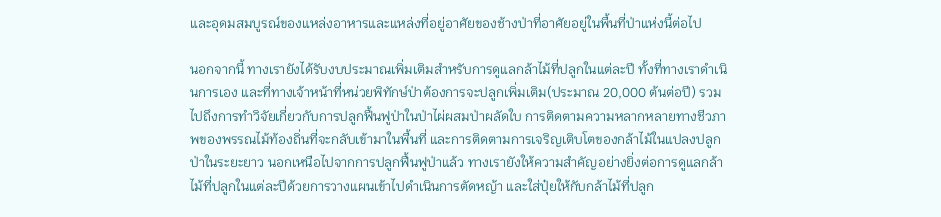และอุดมสมบูรณ์ของแหล่งอาหารและแหล่งที่อยู่อาศัยของช้างป่าที่อาศัยอยู่ในพื้นที่ป่าแห่งนี้ต่อไป

นอกจากนี้ ทางเรายังได้รับงบประมาณเพิ่มเติมสำหรับการดูแลกล้าไม้ที่ปลูกในแต่ละปี ทั้งที่ทางเราดำเนินการเอง และที่ทางเจ้าหน้าที่หน่วยพิทักษ์ป่าต้องการจะปลูกเพิ่มเติม(ประมาณ 20,000 ต้นต่อปี) รวมไปถึงการทำวิจัยเกี่ยวกับการปลูกฟื้นฟูป่าในป่าไผ่ผสมป่าผลัดใบ การติดตามความหลากหลายทางชีวภาพของพรรณไม้ท้องถิ่นที่จะกลับเข้ามาในพื้นที่ และการติดตามการเจริญเติบโตของกล้าไม้ในแปลงปลูกป่าในระยะยาว นอกเหนือไปจากการปลูกฟื้นฟูป่าแล้ว ทางเรายังให้ความสำคัญอย่างยิ่งต่อการดูแลกล้าไม้ที่ปลูกในแต่ละปีด้วยการวางแผนเข้าไปดำเนินการตัดหญ้า และใส่ปุ๋ยให้กับกล้าไม้ที่ปลูก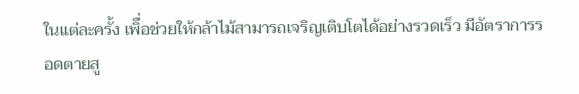ในแต่ละครั้ง เพิื่อช่วยให้กล้าไม้สามารถเจริญเติบโตได้อย่างรวดเร็ว มีอัตราการรอดตายสู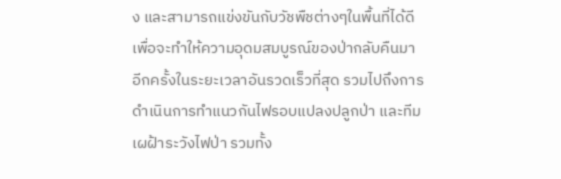ง และสามารถแข่งขันกับวัชพืชต่างๆในพื้นที่ได้ดี เพื่อจะทำให้ความอุดมสมบูรณ์ของป่ากลับคืนมาอีกครั้งในระยะเวลาอันรวดเร็วที่สุด รวมไปถึงการดำเนินการทำแนวกันไฟรอบแปลงปลูกป่า และทีมเผฝ้าระวังไฟป่า รวมทั้ง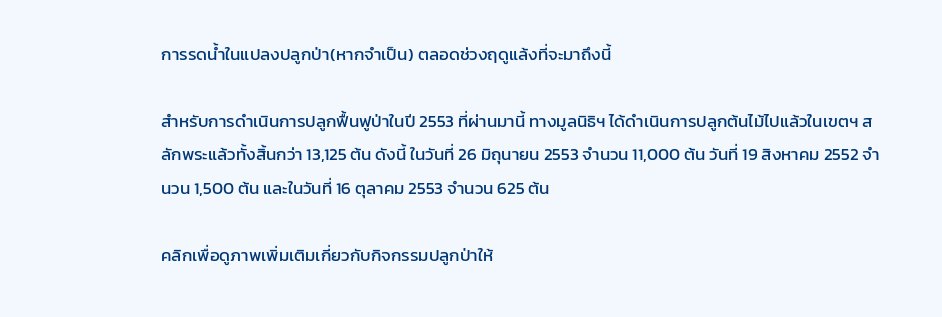การรดน้ำในแปลงปลูกป่า(หากจำเป็น) ตลอดช่วงฤดูแล้งที่จะมาถึงนี้

สำหรับการดำเนินการปลูกฟื้นฟูป่าในปี 2553 ที่ผ่านมานี้ ทางมูลนิธิฯ ได้ดำเนินการปลูกต้นไม้ไปแล้วในเขตฯ สลักพระแล้วทั้งสิ้นกว่า 13,125 ต้น ดังนี้ ในวันที่ 26 มิถุนายน 2553 จำนวน 11,000 ต้น วันที่ 19 สิงหาคม 2552 จำนวน 1,500 ต้น และในวันที่ 16 ตุลาคม 2553 จำนวน 625 ต้น

คลิกเพื่อดูภาพเพิ่มเติมเกี่ยวกับกิจกรรมปลูกป่าให้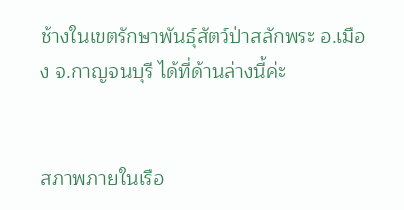ช้างในเขตรักษาพันธุ์สัตว์ป่าสลักพระ อ.เมือง จ.กาญจนบุรี ได้ที่ด้านล่างนี้ค่ะ


สภาพภายในเรือ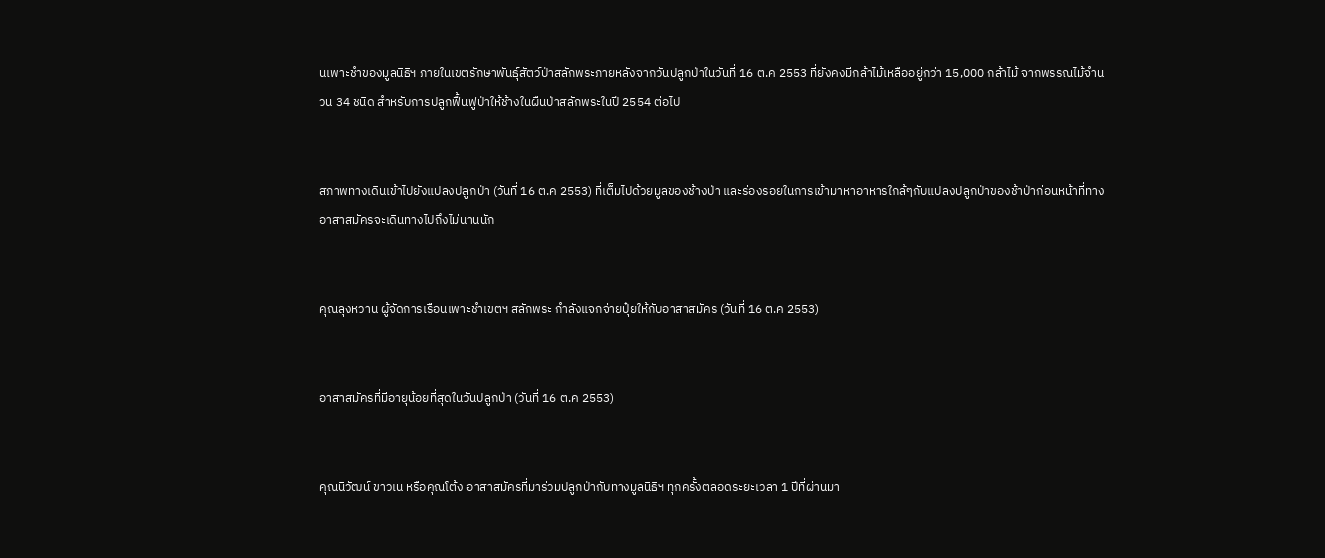นเพาะชำของมูลนิธิฯ ภายในเขตรักษาพันธุ์สัตว์ป่าสลักพระภายหลังจากวันปลูกป่าในวันที่ 16 ต.ค 2553 ที่ยังคงมีกล้าไม้เหลืออยู่กว่า 15,000 กล้าไม้ จากพรรณไม้จำนวน 34 ชนิด สำหรับการปลูกฟื้นฟูป่าให้ช้างในผืนป่าสลักพระในปี 2554 ต่อไป


สภาพทางเดินเข้าไปยังแปลงปลูกป่า (วันที่ 16 ต.ค 2553) ที่เต็มไปด้วยมูลของช้างป่า และร่องรอยในการเข้ามาหาอาหารใกล้ๆกับแปลงปลูกป่าของช้าป่าก่อนหน้าที่ทางอาสาสมัครจะเดินทางไปถึงไม่นานนัก


คุณลุงหวาน ผู้จัดการเรือนเพาะชำเขตฯ สลักพระ กำลังแจกจ่ายปุ๋ยให้กับอาสาสมัคร (วันที่ 16 ต.ค 2553)


อาสาสมัครที่มีอายุน้อยที่สุดในวันปลูกป่า (วันที่ 16 ต.ค 2553)


คุณนิวัฒน์ ขาวเน หรือคุณโต้ง อาสาสมัครที่มาร่วมปลูกป่ากับทางมูลนิธิฯ ทุกครั้งตลอดระยะเวลา 1 ปีที่ผ่านมา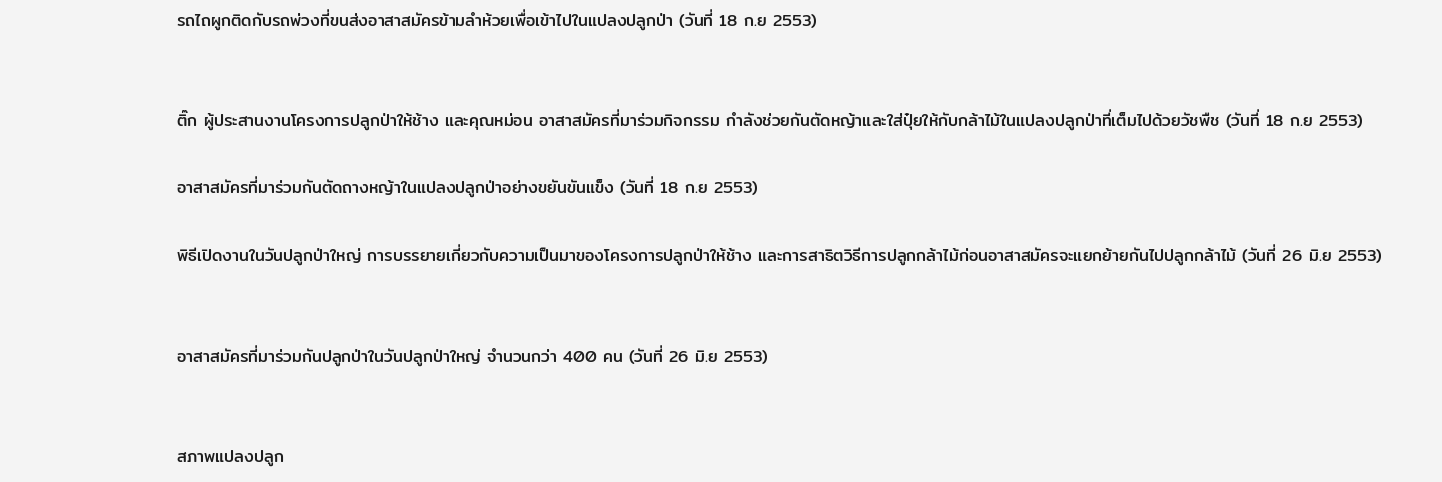รถไถผูกติดกับรถพ่วงที่ขนส่งอาสาสมัครข้ามลำห้วยเพื่อเข้าไปในแปลงปลูกป่า (วันที่ 18 ก.ย 2553)


ติ๊ก ผู้ประสานงานโครงการปลูกป่าให้ช้าง และคุณหม่อน อาสาสมัครที่มาร่วมกิจกรรม กำลังช่วยกันตัดหญ้าและใส่ปุ๋ยให้กับกล้าไม้ในแปลงปลูกป่าที่เต็มไปด้วยวัชพืช (วันที่ 18 ก.ย 2553)

อาสาสมัครที่มาร่วมกันตัดถางหญ้าในแปลงปลูกป่าอย่างขยันขันแข็ง (วันที่ 18 ก.ย 2553)

พิธีเปิดงานในวันปลูกป่าใหญ่ การบรรยายเกี่ยวกับความเป็นมาของโครงการปลูกป่าให้ช้าง และการสาธิตวิธีการปลูกกล้าไม้ก่อนอาสาสมัครจะแยกย้ายกันไปปลูกกล้าไม้ (วันที่ 26 มิ.ย 2553)


อาสาสมัครที่มาร่วมกันปลูกป่าในวันปลูกป่าใหญ่ จำนวนกว่า 400 คน (วันที่ 26 มิ.ย 2553)


สภาพแปลงปลูก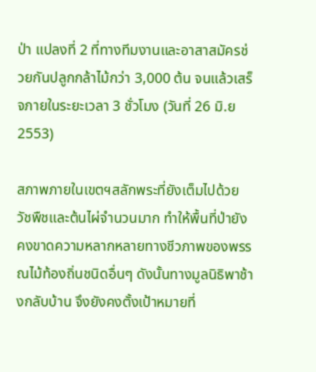ป่า แปลงที่ 2 ที่ทางทีมงานและอาสาสมัครช่วยกันปลูกกล้าไม้กว่า 3,000 ต้น จนแล้วเสร็จภายในระยะเวลา 3 ชั่วโมง (วันที่ 26 มิ.ย 2553)

สภาพภายในเขตฯสลักพระที่ยังเต็มไปด้วยวัชพืชและต้นไผ่จำนวนมาก ทำให้พื้นที่ป่ายังคงขาดความหลากหลายทางชีวภาพของพรรณไม้ท้องถิ่นชนิดอื่นๆ ดังนั้นทางมูลนิธิพาช้างกลับบ้าน จึงยังคงตั้งเป้าหมายที่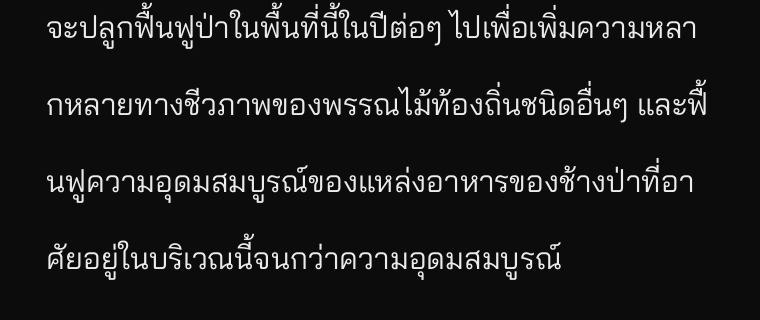จะปลูกฟื้นฟูป่าในพื้นที่นี้ในปีต่อๆ ไปเพื่อเพิ่มความหลากหลายทางชีวภาพของพรรณไม้ท้องถิ่นชนิดอื่นๆ และฟื้นฟูความอุดมสมบูรณ์ของแหล่งอาหารของช้างป่าที่อาศัยอยู่ในบริเวณนี้จนกว่าความอุดมสมบูรณ์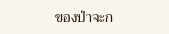ของป่าจะก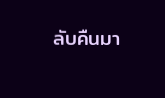ลับคืนมา